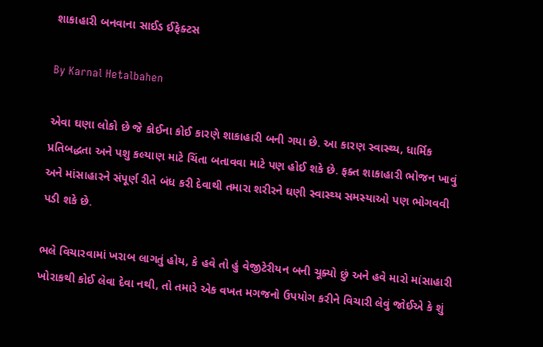શાકાહારી બનવાના સાઈડ ઈફેક્ટસ

By Karnal Hetalbahen

એવા ઘણા લોકો છે જે કોઈના કોઈ કારણે શાકાહારી બની ગયા છે. આ કારણ સ્વાસ્થ્ય, ધાર્મિક પ્રતિબદ્ધતા અને પશુ કલ્યાણ માટે ચિંતા બતાવવા માટે પણ હોઈ શકે છે. ફક્ત શાકાહારી ભોજન ખાવું અને માંસાહારને સંપૂર્ણ રીતે બંધ કરી દેવાથી તમારા શરીરને ઘણી સ્વાસ્થ્ય સમસ્યાઓ પણ ભોગવવી પડી શકે છે.

ભલે વિચારવામાં ખરાબ લાગતું હોય, કે હવે તો હું વેજીટેરીયન બની ચૂક્યો છું અને હવે મારો માંસાહારી ખોરાકથી કોઈ લેવા દેવા નથી, તો તમારે એક વખત મગજનો ઉપયોગ કરીને વિચારી લેવું જોઈએ કે શું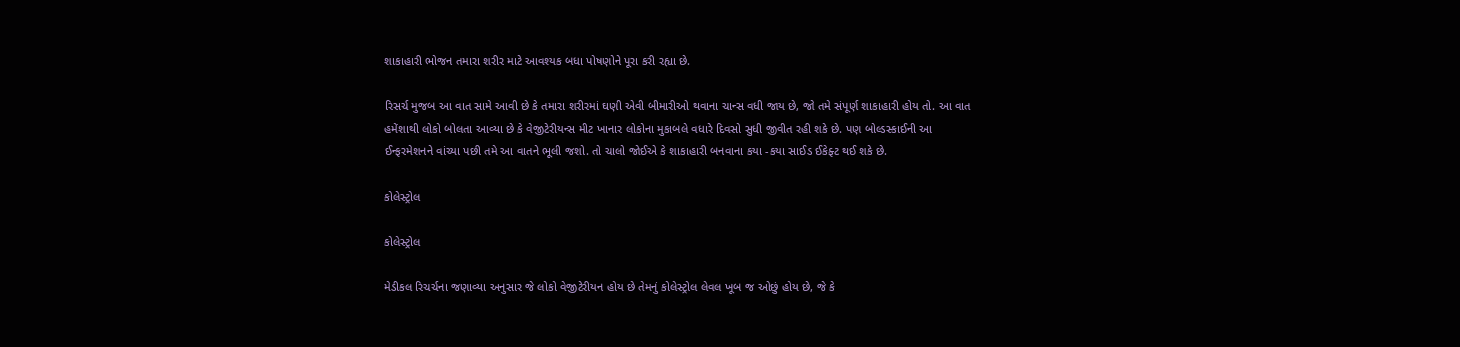શાકાહારી ભોજન તમારા શરીર માટે આવશ્યક બધા પોષણોને પૂરા કરી રહ્યા છે.

રિસર્ચ મુજબ આ વાત સામે આવી છે કે તમારા શરીરમાં ઘણી એવી બીમારીઓ થવાના ચાન્સ વધી જાય છે, જો તમે સંપૂર્ણ શાકાહારી હોય તો. આ વાત હમેંશાથી લોકો બોલતા આવ્યા છે કે વેજીટેરીયન્સ મીટ ખાનાર લોકોના મુકાબલે વધારે દિવસો સુધી જીવીત રહી શકે છે. પણ બોલ્ડસ્કાઈની આ ઈન્ફરમેશનને વાંચ્યા પછી તમે આ વાતને ભૂલી જશો. તો ચાલો જોઈએ કે શાકાહારી બનવાના કયા -કયા સાઈડ ઈકેફ્ટ થઈ શકે છે.

કોલેસ્ટ્રોલ

કોલેસ્ટ્રોલ

મેડીકલ રિચર્ચના જણાવ્યા અનુસાર જે લોકો વેજીટેરીયન હોય છે તેમનું કોલેસ્ટ્રોલ લેવલ ખૂબ જ ઓછું હોય છે, જે કે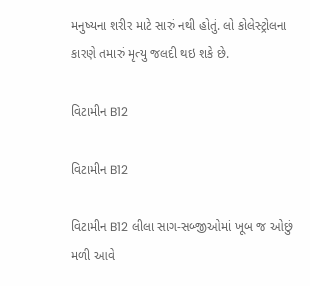મનુષ્યના શરીર માટે સારું નથી હોતું. લો કોલેસ્ટ્રોલના કારણે તમારું મૃત્યુ જલદી થઇ શકે છે.

વિટામીન B12

વિટામીન B12

વિટામીન B12 લીલા સાગ-સબ્જીઓમાં ખૂબ જ ઓછું મળી આવે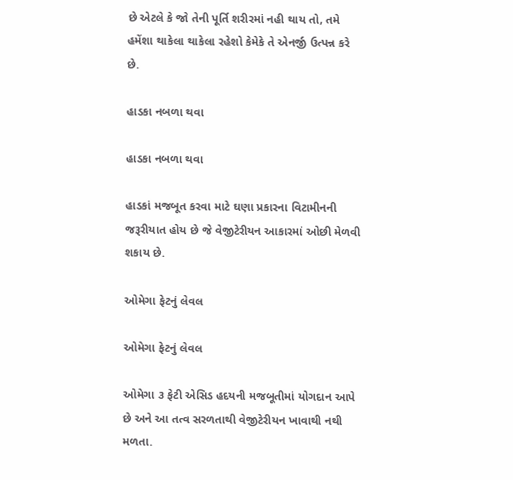છે એટલે કે જો તેની પૂર્તિ શરીરમાં નહી થાય તો, તમે હમેંશા થાકેલા થાકેલા રહેશો કેમેકે તે એનર્જી ઉત્પન્ન કરે છે.

હાડકા નબળા થવા

હાડકા નબળા થવા

હાડકાં મજબૂત કરવા માટે ઘણા પ્રકારના વિટામીનની જરૂરીયાત હોય છે જે વેજીટેરીયન આકારમાં ઓછી મેળવી શકાય છે.

ઓમેગા ફેટનું લેવલ

ઓમેગા ફેટનું લેવલ

ઓમેગા ૩ ફેટી એસિડ હદયની મજબૂતીમાં યોગદાન આપે છે અને આ તત્વ સરળતાથી વેજીટેરીયન ખાવાથી નથી મળતા.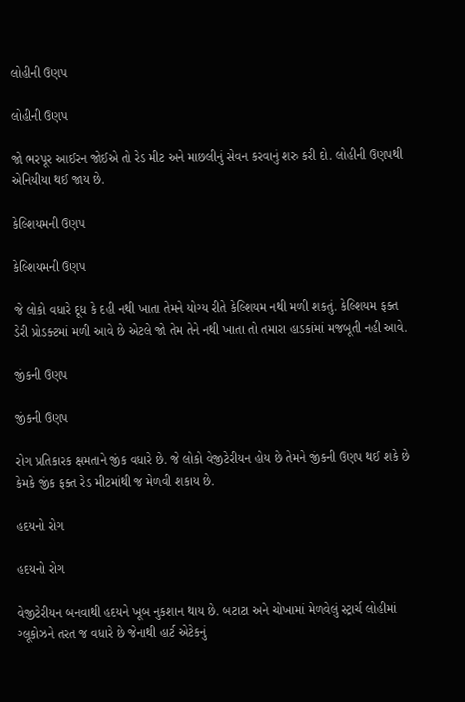લોહીની ઉણપ

લોહીની ઉણપ

જો ભરપૂર આઈરન જોઈએ તો રેડ મીટ અને માછલીનું સેવન કરવાનું શરુ કરી દો. લોહીની ઉણપથી એનિયીયા થઈ જાય છે.

કેલ્શિયમની ઉણપ

કેલ્શિયમની ઉણપ

જે લોકો વધારે દૂધ કે દહી નથી ખાતા તેમને યોગ્ય રીતે કેલ્શિયમ નથી મળી શકતું. કેલ્શિયમ ફક્ત ડેરી પ્રોડક્ટમાં મળી આવે છે એટલે જો તેમ તેને નથી ખાતા તો તમારા હાડકાંમાં મજબૂતી નહી આવે.

જીંકની ઉણપ

જીંકની ઉણપ

રોગ પ્રતિકારક ક્ષમતાને જીંક વધારે છે. જે લોકો વેજીટેરીયન હોય છે તેમને જીંકની ઉણપ થઈ શકે છે કેમકે જીંક ફક્ત રેડ મીટમાંથી જ મેળવી શકાય છે.

હદયનો રોગ

હદયનો રોગ

વેજીટેરીયન બનવાથી હદયને ખૂબ નુકશાન થાય છે. બટાટા અને ચોખામાં મેળવેલું સ્ટ્રાર્ચ લોહીમાં ગ્લૂકોઝને તરત જ વધારે છે જેનાથી હાર્ટ એટેકનું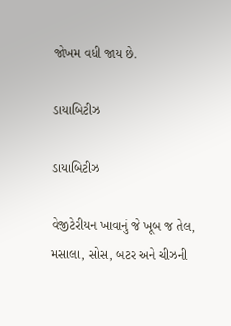જોખમ વધી જાય છે.

ડાયાબિટીઝ

ડાયાબિટીઝ

વેજીટેરીયન ખાવાનું જે ખૂબ જ તેલ, મસાલા, સોસ, બટર અને ચીઝની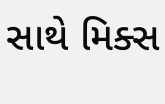સાથે મિક્સ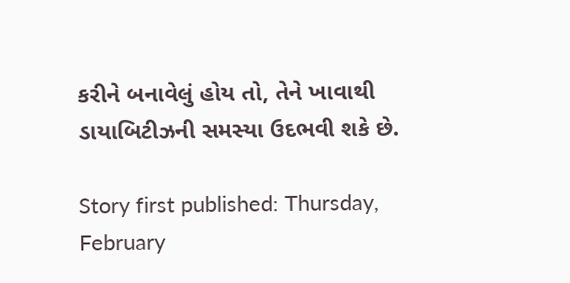કરીને બનાવેલું હોય તો, તેને ખાવાથી ડાયાબિટીઝની સમસ્યા ઉદભવી શકે છે.

Story first published: Thursday, February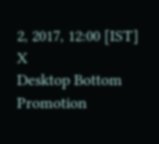2, 2017, 12:00 [IST]
X
Desktop Bottom Promotion